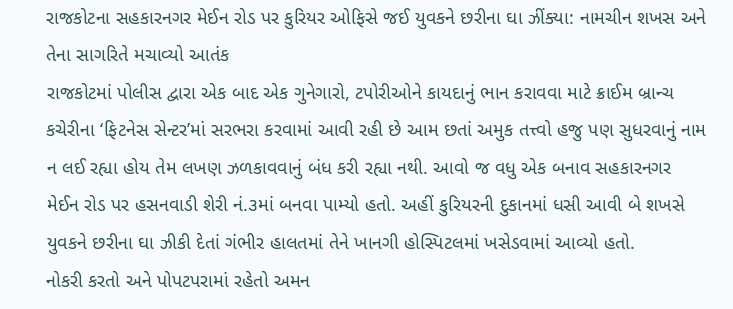રાજકોટના સહકારનગર મેઈન રોડ પર કુરિયર ઓફિસે જઈ યુવકને છરીના ઘા ઝીંક્યા: નામચીન શખસ અને તેના સાગરિતે મચાવ્યો આતંક
રાજકોટમાં પોલીસ દ્વારા એક બાદ એક ગુનેગારો, ટપોરીઓને કાયદાનું ભાન કરાવવા માટે ક્રાઈમ બ્રાન્ચ કચેરીના ‘ફિટનેસ સેન્ટર’માં સરભરા કરવામાં આવી રહી છે આમ છતાં અમુક તત્ત્વો હજુ પણ સુધરવાનું નામ ન લઈ રહ્યા હોય તેમ લખણ ઝળકાવવાનું બંધ કરી રહ્યા નથી. આવો જ વધુ એક બનાવ સહકારનગર મેઈન રોડ પર હસનવાડી શેરી નં.૩માં બનવા પામ્યો હતો. અહીં કુરિયરની દુકાનમાં ધસી આવી બે શખસે યુવકને છરીના ઘા ઝીકી દેતાં ગંભીર હાલતમાં તેને ખાનગી હોસ્પિટલમાં ખસેડવામાં આવ્યો હતો.
નોકરી કરતો અને પોપટપરામાં રહેતો અમન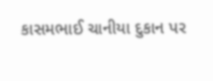કાસમભાઈ ચાનીયા દુકાન પર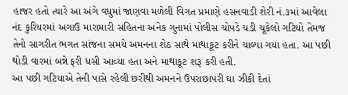હાજર હતો ત્યારે આ અંગે વધુમાં જાણવા મળેલી વિગત પ્રમાણે હસનવાડી શેરી નં.૩માં આવેલા નંદ કુરિયરમાં અગાઉ મારામારી સહિતના અનેક ગુનામાં પોલીસ ચોપડે ચડી ચૂકેલો ગટિયો તેમજ તેનો સાગરીત ભગત સાંજના સમયે અમનના શેઠ સાથે માથાકૂટ કરીને ચાલ્યા ગયા હતા. આ પછી થોડી વારમાં બન્ને ફરી ધસી આવ્યા હતા અને માથાકૂટ શરૂ કરી હતી.
આ પછી ગટિયાએ તેની પાસે રહેલી છરીથી અમનને ઉપરાછાપરી ઘા ઝીકી દેતાં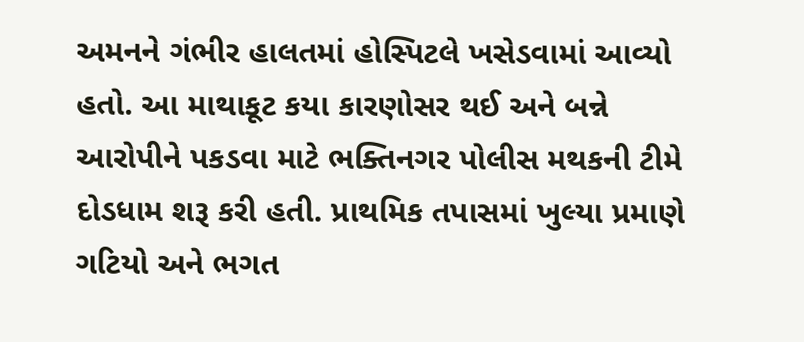અમનને ગંભીર હાલતમાં હોસ્પિટલે ખસેડવામાં આવ્યો હતો. આ માથાકૂટ કયા કારણોસર થઈ અને બન્ને આરોપીને પકડવા માટે ભક્તિનગર પોલીસ મથકની ટીમે દોડધામ શરૂ કરી હતી. પ્રાથમિક તપાસમાં ખુલ્યા પ્રમાણે ગટિયો અને ભગત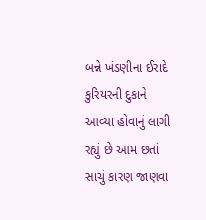બન્ને ખંડણીના ઈરાદે કુરિયરની દુકાને આવ્યા હોવાનું લાગી રહ્યું છે આમ છતાં સાચું કારણ જાણવા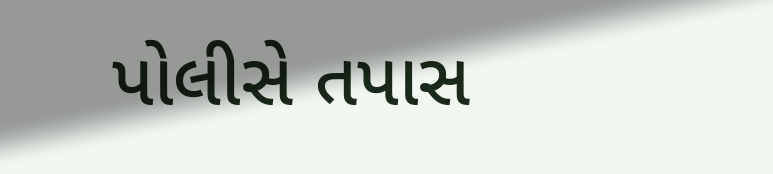પોલીસે તપાસ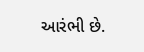આરંભી છે.